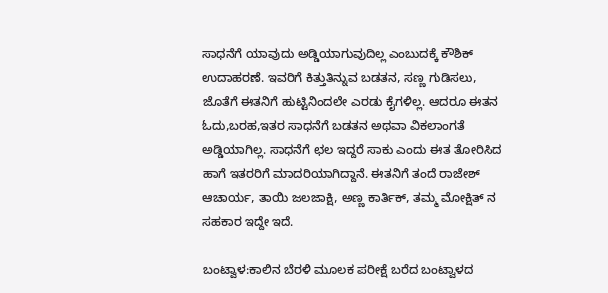ಸಾಧನೆಗೆ ಯಾವುದು ಅಡ್ಡಿಯಾಗುವುದಿಲ್ಲ ಎಂಬುದಕ್ಕೆ ಕೌಶಿಕ್ ಉದಾಹರಣೆ. ಇವರಿಗೆ ಕಿತ್ತುತಿನ್ನುವ ಬಡತನ, ಸಣ್ಣ ಗುಡಿಸಲು, ಜೊತೆಗೆ ಈತನಿಗೆ ಹುಟ್ಟಿನಿಂದಲೇ ಎರಡು ಕೈಗಳಿಲ್ಲ. ಆದರೂ ಈತನ ಓದು,ಬರಹ,ಇತರ ಸಾಧನೆಗೆ ಬಡತನ ಅಥವಾ ವಿಕಲಾಂಗತೆ ಅಡ್ಡಿಯಾಗಿಲ್ಲ. ಸಾಧನೆಗೆ ಛಲ ಇದ್ದರೆ ಸಾಕು ಎಂದು ಈತ ತೋರಿಸಿದ ಹಾಗೆ ಇತರರಿಗೆ ಮಾದರಿಯಾಗಿದ್ದಾನೆ. ಈತನಿಗೆ ತಂದೆ ರಾಜೇಶ್ ಆಚಾರ್ಯ, ತಾಯಿ ಜಲಜಾಕ್ಷಿ, ಅಣ್ಣ ಕಾರ್ತಿಕ್, ತಮ್ಮ ಮೋಕ್ಷಿತ್ ನ ಸಹಕಾರ ಇದ್ದೇ ಇದೆ.

ಬಂಟ್ವಾಳ:ಕಾಲಿನ ಬೆರಳಿ ಮೂಲಕ ಪರೀಕ್ಷೆ ಬರೆದ ಬಂಟ್ವಾಳದ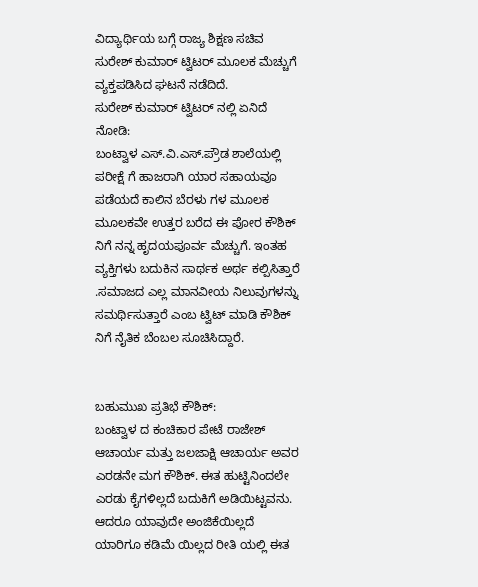ವಿದ್ಯಾರ್ಥಿಯ ಬಗ್ಗೆ ರಾಜ್ಯ ಶಿಕ್ಷಣ ಸಚಿವ ಸುರೇಶ್ ಕುಮಾರ್ ಟ್ವಿಟರ್ ಮೂಲಕ ಮೆಚ್ಚುಗೆ ವ್ಯಕ್ತಪಡಿಸಿದ ಘಟನೆ ನಡೆದಿದೆ.
ಸುರೇಶ್ ಕುಮಾರ್ ಟ್ವಿಟರ್ ನಲ್ಲಿ ಏನಿದೆ ನೋಡಿ:
ಬಂಟ್ವಾಳ ಎಸ್.ವಿ.ಎಸ್.ಪ್ರೌಡ ಶಾಲೆಯಲ್ಲಿ ಪರೀಕ್ಷೆ ಗೆ ಹಾಜರಾಗಿ ಯಾರ ಸಹಾಯವೂ ಪಡೆಯದೆ ಕಾಲಿನ ಬೆರಳು ಗಳ ಮೂಲಕ ಮೂಲಕವೇ ಉತ್ತರ ಬರೆದ ಈ ಪೋರ ಕೌಶಿಕ್ ನಿಗೆ ನನ್ನ ಹೃದಯಪೂರ್ವ ಮೆಚ್ಚುಗೆ. ಇಂತಹ ವ್ಯಕ್ತಿಗಳು ಬದುಕಿನ ಸಾರ್ಥಕ ಅರ್ಥ ಕಲ್ಪಿಸಿತ್ತಾರೆ .ಸಮಾಜದ ಎಲ್ಲ ಮಾನವೀಯ ನಿಲುವುಗಳನ್ನು ಸಮರ್ಥಿಸುತ್ತಾರೆ ಎಂಬ ಟ್ವಿಟ್ ಮಾಡಿ ಕೌಶಿಕ್ ನಿಗೆ ನೈತಿಕ ಬೆಂಬಲ ಸೂಚಿಸಿದ್ದಾರೆ.


ಬಹುಮುಖ ಪ್ರತಿಭೆ ಕೌಶಿಕ್:
ಬಂಟ್ವಾಳ ದ ಕಂಚಿಕಾರ ಪೇಟೆ ರಾಜೇಶ್ ಆಚಾರ್ಯ ಮತ್ತು ಜಲಜಾಕ್ಷಿ ಆಚಾರ್ಯ ಅವರ ಎರಡನೇ ಮಗ ಕೌಶಿಕ್. ಈತ ಹುಟ್ಟಿನಿಂದಲೇ ಎರಡು ಕೈಗಳಿಲ್ಲದೆ ಬದುಕಿಗೆ ಅಡಿಯಿಟ್ಟವನು. ಆದರೂ ಯಾವುದೇ ಅಂಜಿಕೆಯಿಲ್ಲದೆ ಯಾರಿಗೂ ಕಡಿಮೆ ಯಿಲ್ಲದ ರೀತಿ ಯಲ್ಲಿ ಈತ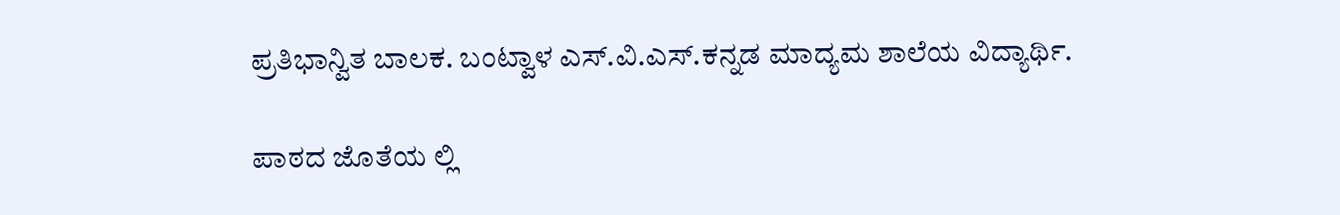ಪ್ರತಿಭಾನ್ವಿತ ಬಾಲಕ. ಬಂಟ್ವಾಳ ಎಸ್.ವಿ.ಎಸ್.ಕನ್ನಡ ಮಾದ್ಯಮ ಶಾಲೆಯ ವಿದ್ಯಾರ್ಥಿ.

ಪಾಠದ ಜೊತೆಯ ಲ್ಲಿ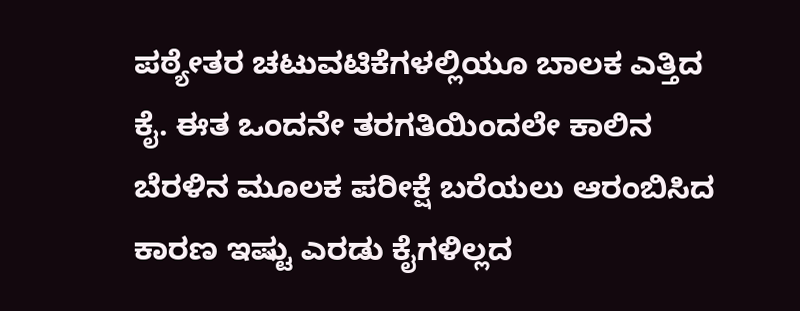ಪಠ್ಯೇತರ ಚಟುವಟಿಕೆಗಳಲ್ಲಿಯೂ ಬಾಲಕ ಎತ್ತಿದ ಕೈ. ಈತ ಒಂದನೇ ತರಗತಿಯಿಂದಲೇ ಕಾಲಿನ ಬೆರಳಿನ ಮೂಲಕ ಪರೀಕ್ಷೆ ಬರೆಯಲು ಆರಂಬಿಸಿದ ಕಾರಣ ಇಷ್ಟು ಎರಡು ಕೈಗಳಿಲ್ಲದ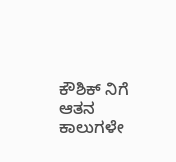ಕೌಶಿಕ್ ನಿಗೆ ಆತನ ಕಾಲುಗಳೇ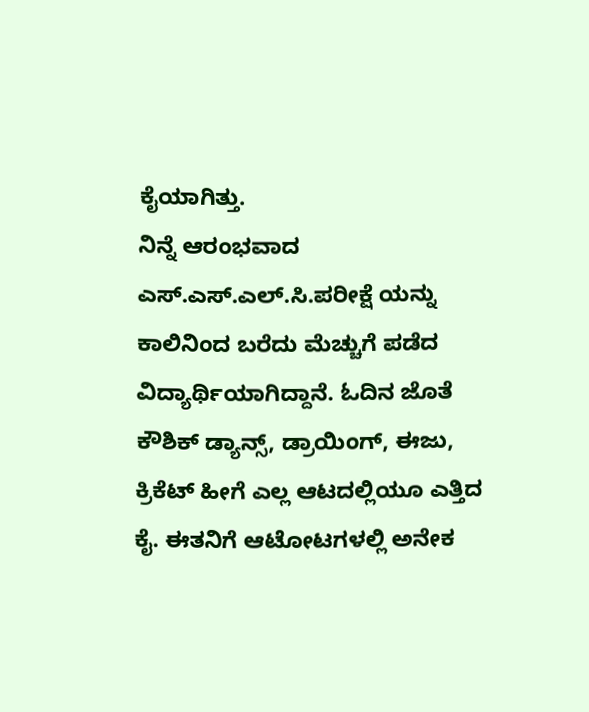ಕೈಯಾಗಿತ್ತು.
ನಿನ್ನೆ ಆರಂಭವಾದ ಎಸ್.ಎಸ್.ಎಲ್.ಸಿ.ಪರೀಕ್ಷೆ ಯನ್ನು ಕಾಲಿನಿಂದ ಬರೆದು ಮೆಚ್ಚುಗೆ ಪಡೆದ ವಿದ್ಯಾರ್ಥಿಯಾಗಿದ್ದಾನೆ. ಓದಿನ ಜೊತೆ ಕೌಶಿಕ್ ಡ್ಯಾನ್ಸ್, ಡ್ರಾಯಿಂಗ್, ಈಜು, ಕ್ರಿಕೆಟ್ ಹೀಗೆ ಎಲ್ಲ ಆಟದಲ್ಲಿಯೂ ಎತ್ತಿದ ಕೈ. ಈತನಿಗೆ ಆಟೋಟಗಳಲ್ಲಿ ಅನೇಕ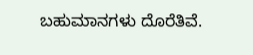ಬಹುಮಾನಗಳು ದೊರೆತಿವೆ.